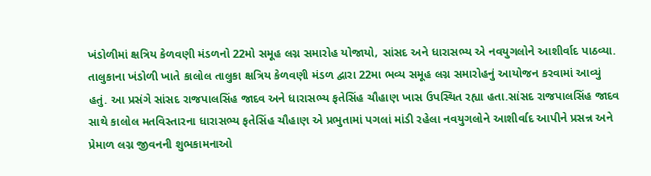ખંડોળીમાં ક્ષત્રિય કેળવણી મંડળનો 22મો સમૂહ લગ્ન સમારોહ યોજાયો, સાંસદ અને ધારાસભ્ય એ નવયુગલોને આશીર્વાદ પાઠવ્યા. તાલુકાના ખંડોળી ખાતે કાલોલ તાલુકા ક્ષત્રિય કેળવણી મંડળ દ્વારા 22મા ભવ્ય સમૂહ લગ્ન સમારોહનું આયોજન કરવામાં આવ્યું હતું. આ પ્રસંગે સાંસદ રાજપાલસિંહ જાદવ અને ધારાસભ્ય ફતેસિંહ ચૌહાણ ખાસ ઉપસ્થિત રહ્યા હતા.સાંસદ રાજપાલસિંહ જાદવ સાથે કાલોલ મતવિસ્તારના ધારાસભ્ય ફતેસિંહ ચૌહાણ એ પ્રભુતામાં પગલાં માંડી રહેલા નવયુગલોને આશીર્વાદ આપીને પ્રસન્ન અને પ્રેમાળ લગ્ન જીવનની શુભકામનાઓ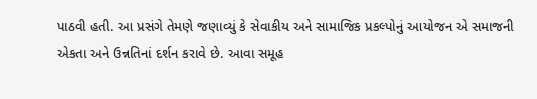પાઠવી હતી. આ પ્રસંગે તેમણે જણાવ્યું કે સેવાકીય અને સામાજિક પ્રકલ્પોનું આયોજન એ સમાજની એકતા અને ઉન્નતિનાં દર્શન કરાવે છે. આવા સમૂહ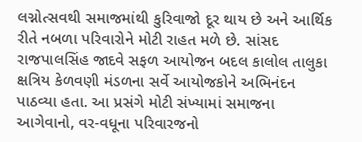લગ્નોત્સવથી સમાજમાંથી કુરિવાજો દૂર થાય છે અને આર્થિક રીતે નબળા પરિવારોને મોટી રાહત મળે છે. સાંસદ રાજપાલસિંહ જાદવે સફળ આયોજન બદલ કાલોલ તાલુકા ક્ષત્રિય કેળવણી મંડળના સર્વે આયોજકોને અભિનંદન પાઠવ્યા હતા. આ પ્રસંગે મોટી સંખ્યામાં સમાજના આગેવાનો, વર-વધૂના પરિવારજનો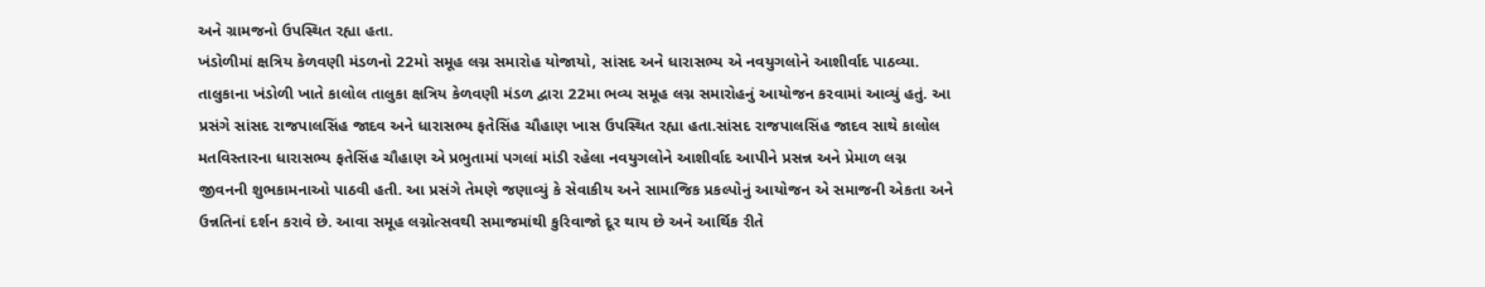અને ગ્રામજનો ઉપસ્થિત રહ્યા હતા.
ખંડોળીમાં ક્ષત્રિય કેળવણી મંડળનો 22મો સમૂહ લગ્ન સમારોહ યોજાયો, સાંસદ અને ધારાસભ્ય એ નવયુગલોને આશીર્વાદ પાઠવ્યા. તાલુકાના ખંડોળી ખાતે કાલોલ તાલુકા ક્ષત્રિય કેળવણી મંડળ દ્વારા 22મા ભવ્ય સમૂહ લગ્ન સમારોહનું આયોજન કરવામાં આવ્યું હતું. આ પ્રસંગે સાંસદ રાજપાલસિંહ જાદવ અને ધારાસભ્ય ફતેસિંહ ચૌહાણ ખાસ ઉપસ્થિત રહ્યા હતા.સાંસદ રાજપાલસિંહ જાદવ સાથે કાલોલ મતવિસ્તારના ધારાસભ્ય ફતેસિંહ ચૌહાણ એ પ્રભુતામાં પગલાં માંડી રહેલા નવયુગલોને આશીર્વાદ આપીને પ્રસન્ન અને પ્રેમાળ લગ્ન જીવનની શુભકામનાઓ પાઠવી હતી. આ પ્રસંગે તેમણે જણાવ્યું કે સેવાકીય અને સામાજિક પ્રકલ્પોનું આયોજન એ સમાજની એકતા અને ઉન્નતિનાં દર્શન કરાવે છે. આવા સમૂહ લગ્નોત્સવથી સમાજમાંથી કુરિવાજો દૂર થાય છે અને આર્થિક રીતે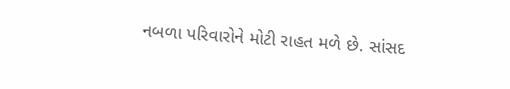નબળા પરિવારોને મોટી રાહત મળે છે. સાંસદ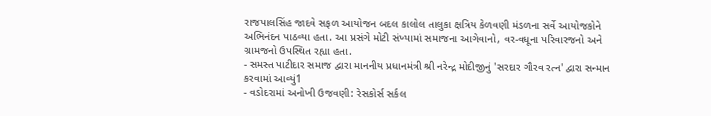રાજપાલસિંહ જાદવે સફળ આયોજન બદલ કાલોલ તાલુકા ક્ષત્રિય કેળવણી મંડળના સર્વે આયોજકોને અભિનંદન પાઠવ્યા હતા. આ પ્રસંગે મોટી સંખ્યામાં સમાજના આગેવાનો, વર-વધૂના પરિવારજનો અને ગ્રામજનો ઉપસ્થિત રહ્યા હતા.
- સમસ્ત પાટીદાર સમાજ દ્વારા માનનીય પ્રધાનમંત્રી શ્રી નરેન્દ્ર મોદીજીનું 'સરદાર ગૌરવ રત્ન' દ્વારા સન્માન કરવામાં આવ્યું1
- વડોદરામાં અનોખી ઉજવણી: રેસકોર્સ સર્કલ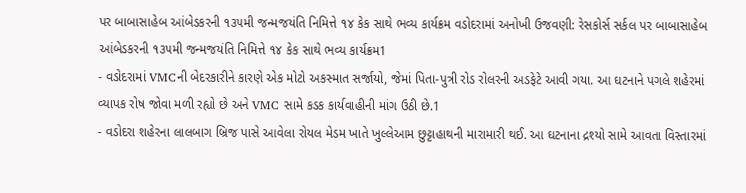પર બાબાસાહેબ આંબેડકરની ૧૩૫મી જન્મજયંતિ નિમિત્તે ૧૪ કેક સાથે ભવ્ય કાર્યક્રમ વડોદરામાં અનોખી ઉજવણી: રેસકોર્સ સર્કલ પર બાબાસાહેબ આંબેડકરની ૧૩૫મી જન્મજયંતિ નિમિત્તે ૧૪ કેક સાથે ભવ્ય કાર્યક્રમ1
- વડોદરામાં VMCની બેદરકારીને કારણે એક મોટો અકસ્માત સર્જાયો, જેમાં પિતા-પુત્રી રોડ રોલરની અડફેટે આવી ગયા. આ ઘટનાને પગલે શહેરમાં વ્યાપક રોષ જોવા મળી રહ્યો છે અને VMC સામે કડક કાર્યવાહીની માંગ ઉઠી છે.1
- વડોદરા શહેરના લાલબાગ બ્રિજ પાસે આવેલા રોયલ મેડમ ખાતે ખુલ્લેઆમ છુટ્ટાહાથની મારામારી થઈ. આ ઘટનાના દ્રશ્યો સામે આવતા વિસ્તારમાં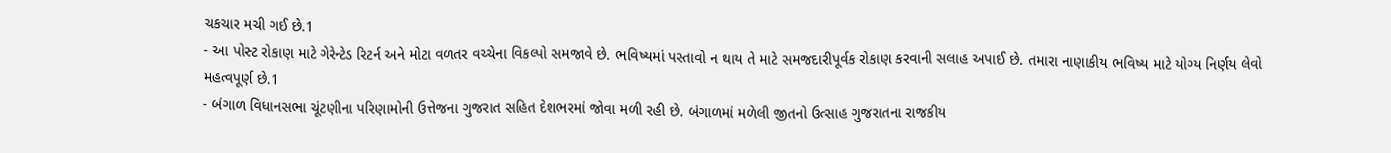ચકચાર મચી ગઈ છે.1
- આ પોસ્ટ રોકાણ માટે ગેરેન્ટેડ રિટર્ન અને મોટા વળતર વચ્ચેના વિકલ્પો સમજાવે છે. ભવિષ્યમાં પસ્તાવો ન થાય તે માટે સમજદારીપૂર્વક રોકાણ કરવાની સલાહ અપાઈ છે. તમારા નાણાકીય ભવિષ્ય માટે યોગ્ય નિર્ણય લેવો મહત્વપૂર્ણ છે.1
- બંગાળ વિધાનસભા ચૂંટણીના પરિણામોની ઉત્તેજના ગુજરાત સહિત દેશભરમાં જોવા મળી રહી છે. બંગાળમાં મળેલી જીતનો ઉત્સાહ ગુજરાતના રાજકીય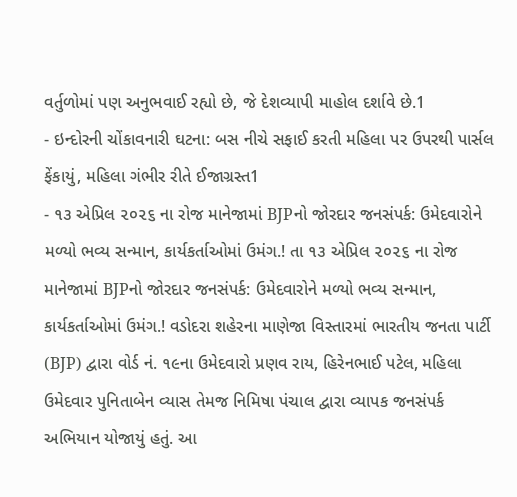વર્તુળોમાં પણ અનુભવાઈ રહ્યો છે, જે દેશવ્યાપી માહોલ દર્શાવે છે.1
- ઇન્દોરની ચોંકાવનારી ઘટના: બસ નીચે સફાઈ કરતી મહિલા પર ઉપરથી પાર્સલ ફેંકાયું, મહિલા ગંભીર રીતે ઈજાગ્રસ્ત1
- ૧૩ એપ્રિલ ૨૦૨૬ ના રોજ માનેજામાં BJPનો જોરદાર જનસંપર્ક: ઉમેદવારોને મળ્યો ભવ્ય સન્માન, કાર્યકર્તાઓમાં ઉમંગ.! તા ૧૩ એપ્રિલ ૨૦૨૬ ના રોજ માનેજામાં BJPનો જોરદાર જનસંપર્ક: ઉમેદવારોને મળ્યો ભવ્ય સન્માન, કાર્યકર્તાઓમાં ઉમંગ.! વડોદરા શહેરના માણેજા વિસ્તારમાં ભારતીય જનતા પાર્ટી (BJP) દ્વારા વોર્ડ નં. ૧૯ના ઉમેદવારો પ્રણવ રાય, હિરેનભાઈ પટેલ, મહિલા ઉમેદવાર પુનિતાબેન વ્યાસ તેમજ નિમિષા પંચાલ દ્વારા વ્યાપક જનસંપર્ક અભિયાન યોજાયું હતું. આ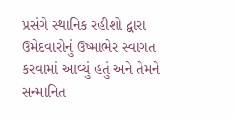પ્રસંગે સ્થાનિક રહીશો દ્વારા ઉમેદવારોનું ઉષ્માભેર સ્વાગત કરવામાં આવ્યું હતું અને તેમને સન્માનિત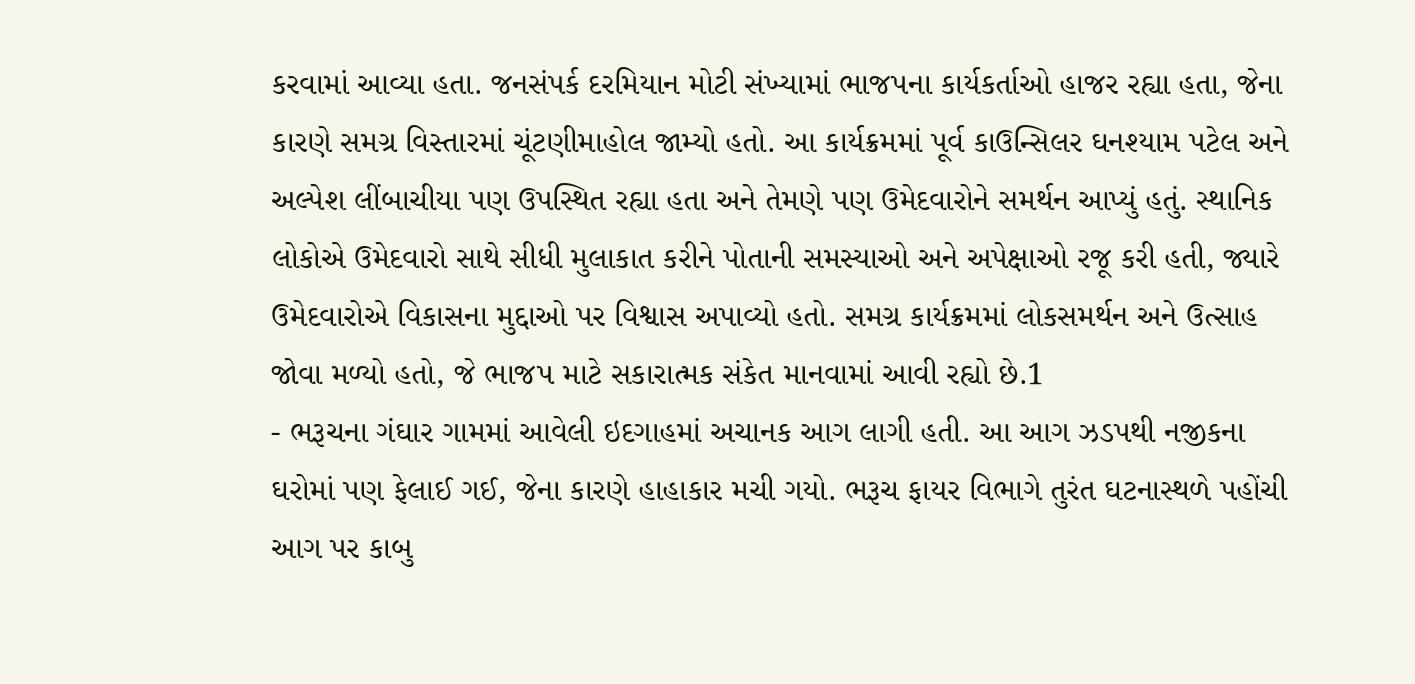કરવામાં આવ્યા હતા. જનસંપર્ક દરમિયાન મોટી સંખ્યામાં ભાજપના કાર્યકર્તાઓ હાજર રહ્યા હતા, જેના કારણે સમગ્ર વિસ્તારમાં ચૂંટણીમાહોલ જામ્યો હતો. આ કાર્યક્રમમાં પૂર્વ કાઉન્સિલર ઘનશ્યામ પટેલ અને અલ્પેશ લીંબાચીયા પણ ઉપસ્થિત રહ્યા હતા અને તેમણે પણ ઉમેદવારોને સમર્થન આપ્યું હતું. સ્થાનિક લોકોએ ઉમેદવારો સાથે સીધી મુલાકાત કરીને પોતાની સમસ્યાઓ અને અપેક્ષાઓ રજૂ કરી હતી, જ્યારે ઉમેદવારોએ વિકાસના મુદ્દાઓ પર વિશ્વાસ અપાવ્યો હતો. સમગ્ર કાર્યક્રમમાં લોકસમર્થન અને ઉત્સાહ જોવા મળ્યો હતો, જે ભાજપ માટે સકારાત્મક સંકેત માનવામાં આવી રહ્યો છે.1
- ભરૂચના ગંઘાર ગામમાં આવેલી ઇદગાહમાં અચાનક આગ લાગી હતી. આ આગ ઝડપથી નજીકના ઘરોમાં પણ ફેલાઈ ગઈ, જેના કારણે હાહાકાર મચી ગયો. ભરૂચ ફાયર વિભાગે તુરંત ઘટનાસ્થળે પહોંચી આગ પર કાબુ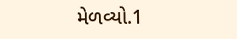મેળવ્યો.1